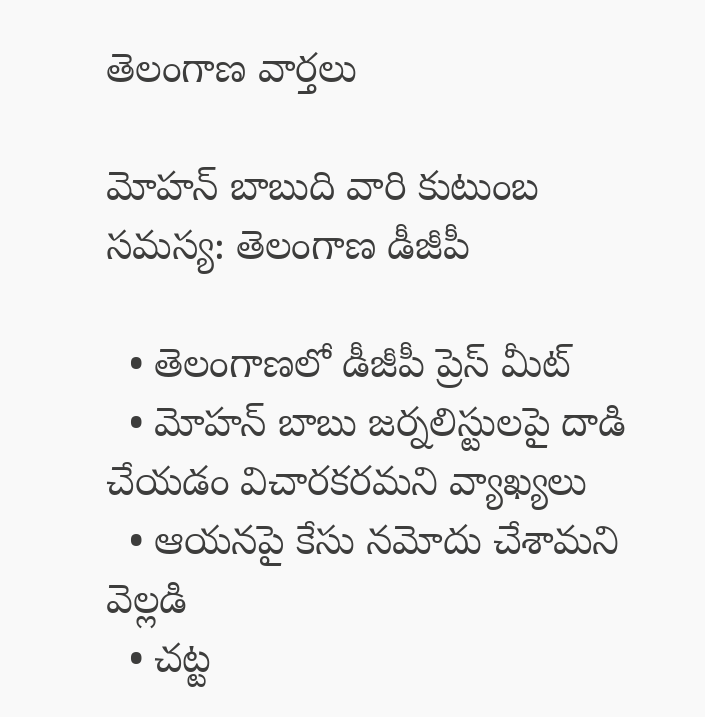తెలంగాణ వార్తలు

మోహన్ బాబుది వారి కుటుంబ సమస్య: తెలంగాణ డీజీపీ

  • తెలంగాణలో డీజీపీ ప్రెస్ మీట్
  • మోహన్ బాబు జర్నలిస్టులపై దాడి చేయడం విచారకరమని వ్యాఖ్యలు
  • ఆయనపై కేసు నమోదు చేశామని వెల్లడి
  • చట్ట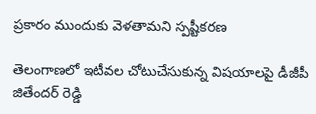ప్రకారం ముందుకు వెళతామని స్పష్టీకరణ

తెలంగాణలో ఇటీవల చోటుచేసుకున్న విషయాలపై డీజీపీ జితేందర్ రెడ్డి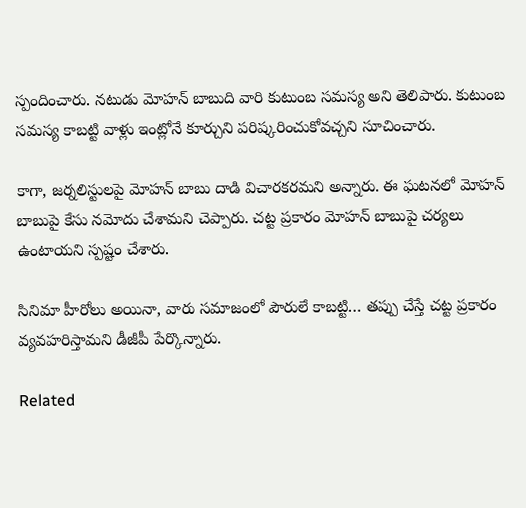స్పందించారు. నటుడు మోహన్ బాబుది వారి కుటుంబ సమస్య అని తెలిపారు. కుటుంబ సమస్య కాబట్టి వాళ్లు ఇంట్లోనే కూర్చుని పరిష్కరించుకోవచ్చని సూచించారు.

కాగా, జర్నలిస్టులపై మోహన్ బాబు దాడి విచారకరమని అన్నారు. ఈ ఘటనలో మోహన్ బాబుపై కేసు నమోదు చేశామని చెప్పారు. చట్ట ప్రకారం మోహన్ బాబుపై చర్యలు ఉంటాయని స్పష్టం చేశారు.

సినిమా హీరోలు అయినా, వారు సమాజంలో పౌరులే కాబట్టి… తప్పు చేస్తే చట్ట ప్రకారం వ్యవహరిస్తామని డీజీపీ పేర్కొన్నారు.

Related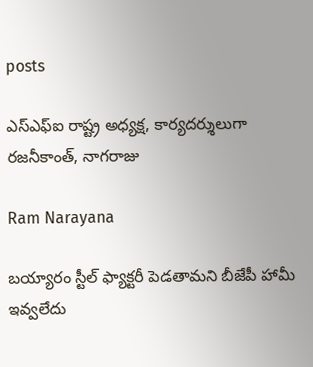posts

ఎస్ఎఫ్ఐ రాష్ట్ర అధ్యక్ష, కార్యదర్శులుగా రజనీకాంత్, నాగరాజు

Ram Narayana

బయ్యారం స్టీల్ ఫ్యాక్టరీ పెడతామని బీజేపీ హామీ ఇవ్వలేదు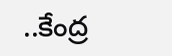..కేంద్ర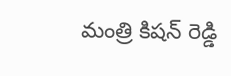మంత్రి కిషన్ రెడ్డి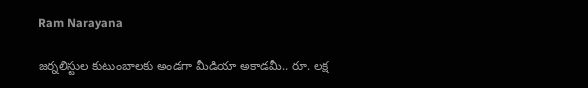Ram Narayana

జర్నలిస్టుల కుటుంబాలకు అండగా మీడియా అకాడమీ.. రూ. లక్ష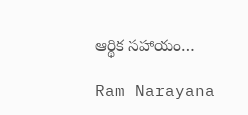ఆర్థిక సహాయం…

Ram Narayana